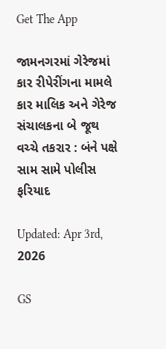Get The App

જામનગરમાં ગેરેજમાં કાર રીપેરીંગના મામલે કાર માલિક અને ગેરેજ સંચાલકના બે જૂથ વચ્ચે તકરાર : બંને પક્ષે સામ સામે પોલીસ ફરિયાદ

Updated: Apr 3rd, 2026

GS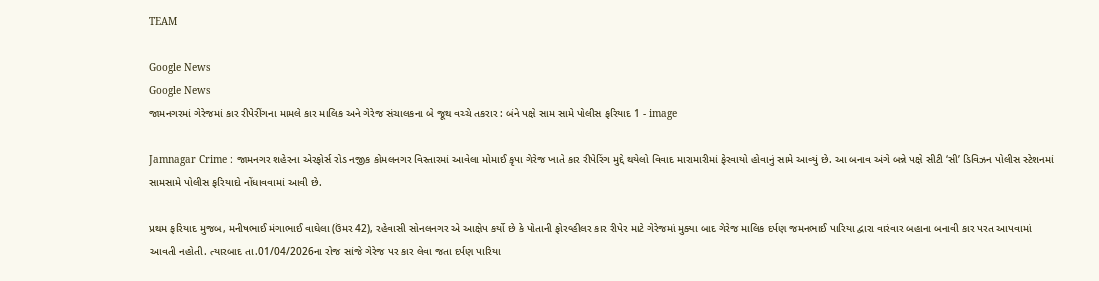TEAM

Google News
Google News
જામનગરમાં ગેરેજમાં કાર રીપેરીંગના મામલે કાર માલિક અને ગેરેજ સંચાલકના બે જૂથ વચ્ચે તકરાર : બંને પક્ષે સામ સામે પોલીસ ફરિયાદ 1 - image

Jamnagar Crime : જામનગર શહેરના એરફોર્સ રોડ નજીક કોમલનગર વિસ્તારમાં આવેલા મોમાઈ કૃપા ગેરેજ ખાતે કાર રીપેરિંગ મુદ્દે થયેલો વિવાદ મારામારીમાં ફેરવાયો હોવાનું સામે આવ્યું છે. આ બનાવ અંગે બન્ને પક્ષે સીટી ‘સી’ ડિવિઝન પોલીસ સ્ટેશનમાં સામસામે પોલીસ ફરિયાદો નોંધાવવામાં આવી છે.

પ્રથમ ફરિયાદ મુજબ, મનીષભાઈ મંગાભાઈ વાઘેલા (ઉંમર 42), રહેવાસી સોનલનગર એ આક્ષેપ કર્યો છે કે પોતાની ફોરવ્હીલર કાર રીપેર માટે ગેરેજમાં મુક્યા બાદ ગેરેજ માલિક દર્પણ જમનભાઈ પારિયા દ્વારા વારંવાર બહાના બનાવી કાર પરત આપવામાં આવતી નહોતી. ત્યારબાદ તા.01/04/2026ના રોજ સાંજે ગેરેજ પર કાર લેવા જતા દર્પણ પારિયા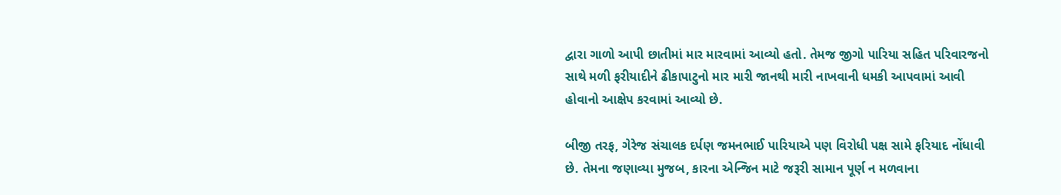દ્વારા ગાળો આપી છાતીમાં માર મારવામાં આવ્યો હતો. તેમજ જીગો પારિયા સહિત પરિવારજનો સાથે મળી ફરીયાદીને ઢીકાપાટુનો માર મારી જાનથી મારી નાખવાની ધમકી આપવામાં આવી હોવાનો આક્ષેપ કરવામાં આવ્યો છે.

બીજી તરફ, ગેરેજ સંચાલક દર્પણ જમનભાઈ પારિયાએ પણ વિરોધી પક્ષ સામે ફરિયાદ નોંધાવી છે. તેમના જણાવ્યા મુજબ, કારના એન્જિન માટે જરૂરી સામાન પૂર્ણ ન મળવાના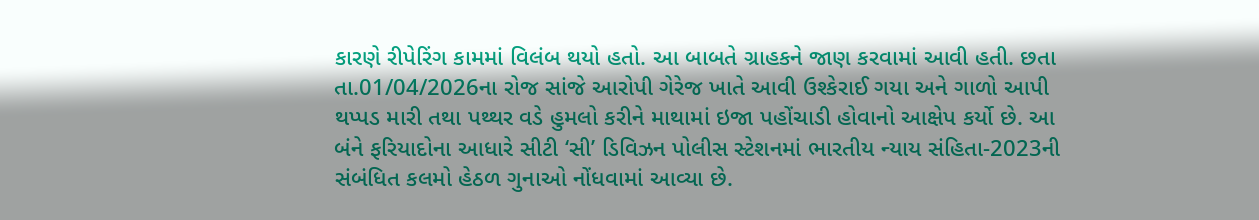કારણે રીપેરિંગ કામમાં વિલંબ થયો હતો. આ બાબતે ગ્રાહકને જાણ કરવામાં આવી હતી. છતા તા.01/04/2026ના રોજ સાંજે આરોપી ગેરેજ ખાતે આવી ઉશ્કેરાઈ ગયા અને ગાળો આપી થપ્પડ મારી તથા પથ્થર વડે હુમલો કરીને માથામાં ઇજા પહોંચાડી હોવાનો આક્ષેપ કર્યો છે. આ બંને ફરિયાદોના આધારે સીટી ‘સી’ ડિવિઝન પોલીસ સ્ટેશનમાં ભારતીય ન્યાય સંહિતા-2023ની સંબંધિત કલમો હેઠળ ગુનાઓ નોંધવામાં આવ્યા છે.